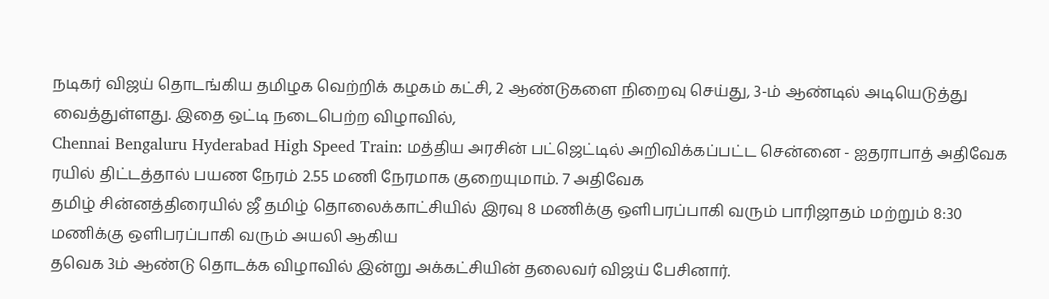நடிகர் விஜய் தொடங்கிய தமிழக வெற்றிக் கழகம் கட்சி, 2 ஆண்டுகளை நிறைவு செய்து, 3-ம் ஆண்டில் அடியெடுத்து வைத்துள்ளது. இதை ஒட்டி நடைபெற்ற விழாவில்,
Chennai Bengaluru Hyderabad High Speed Train: மத்திய அரசின் பட்ஜெட்டில் அறிவிக்கப்பட்ட சென்னை - ஐதராபாத் அதிவேக ரயில் திட்டத்தால் பயண நேரம் 2.55 மணி நேரமாக குறையுமாம். 7 அதிவேக
தமிழ் சின்னத்திரையில் ஜீ தமிழ் தொலைக்காட்சியில் இரவு 8 மணிக்கு ஒளிபரப்பாகி வரும் பாரிஜாதம் மற்றும் 8:30 மணிக்கு ஒளிபரப்பாகி வரும் அயலி ஆகிய
தவெக 3ம் ஆண்டு தொடக்க விழாவில் இன்று அக்கட்சியின் தலைவர் விஜய் பேசினார்.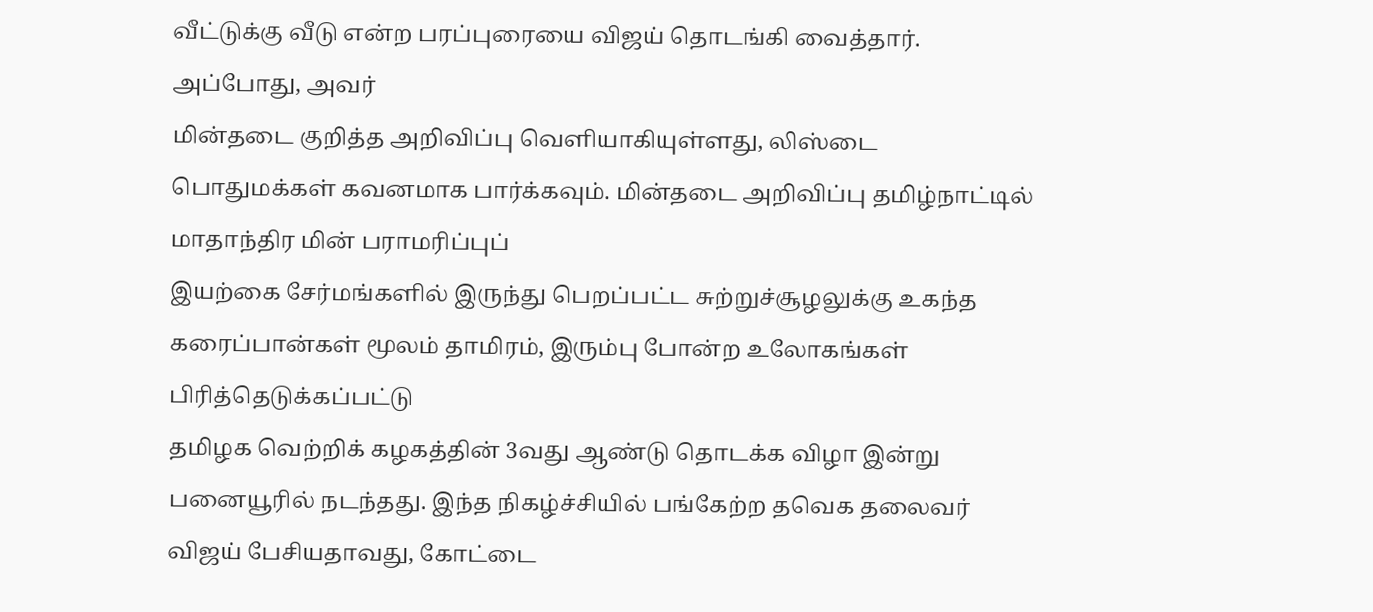வீட்டுக்கு வீடு என்ற பரப்புரையை விஜய் தொடங்கி வைத்தார். அப்போது, அவர்
மின்தடை குறித்த அறிவிப்பு வெளியாகியுள்ளது, லிஸ்டை பொதுமக்கள் கவனமாக பார்க்கவும். மின்தடை அறிவிப்பு தமிழ்நாட்டில் மாதாந்திர மின் பராமரிப்புப்
இயற்கை சேர்மங்களில் இருந்து பெறப்பட்ட சுற்றுச்சூழலுக்கு உகந்த கரைப்பான்கள் மூலம் தாமிரம், இரும்பு போன்ற உலோகங்கள் பிரித்தெடுக்கப்பட்டு
தமிழக வெற்றிக் கழகத்தின் 3வது ஆண்டு தொடக்க விழா இன்று பனையூரில் நடந்தது. இந்த நிகழ்ச்சியில் பங்கேற்ற தவெக தலைவர் விஜய் பேசியதாவது, கோட்டை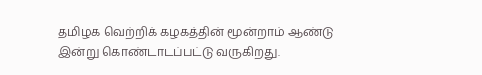தமிழக வெற்றிக் கழகத்தின் மூன்றாம் ஆண்டு இன்று கொண்டாடப்பட்டு வருகிறது.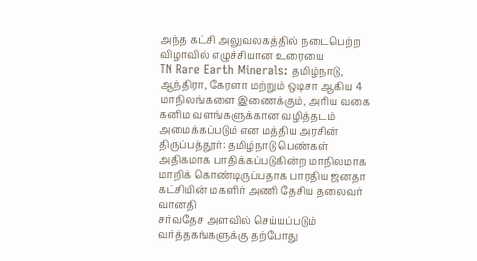அந்த கட்சி அலுவலகத்தில் நடைபெற்ற விழாவில் எழுச்சியான உரையை
TN Rare Earth Minerals: தமிழ்நாடு, ஆந்திரா, கேரளா மற்றும் ஒடிசா ஆகிய 4 மாநிலங்களை இணைக்கும், அரிய வகை கனிம வளங்களுக்கான வழித்தடம் அமைக்கப்படும் என மத்திய அரசின்
திருப்பத்தூர்: தமிழ்நாடு பெண்கள் அதிகமாக பாதிக்கப்படுகின்ற மாநிலமாக மாறிக் கொண்டிருப்பதாக பாரதிய ஜனதா கட்சியின் மகளிர் அணி தேசிய தலைவர் வானதி
சர்வதேச அளவில் செய்யப்படும் வர்த்தகங்களுக்கு தற்போது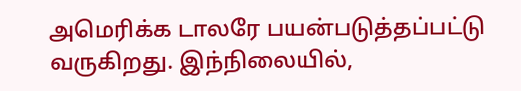அமெரிக்க டாலரே பயன்படுத்தப்பட்டு வருகிறது. இந்நிலையில்,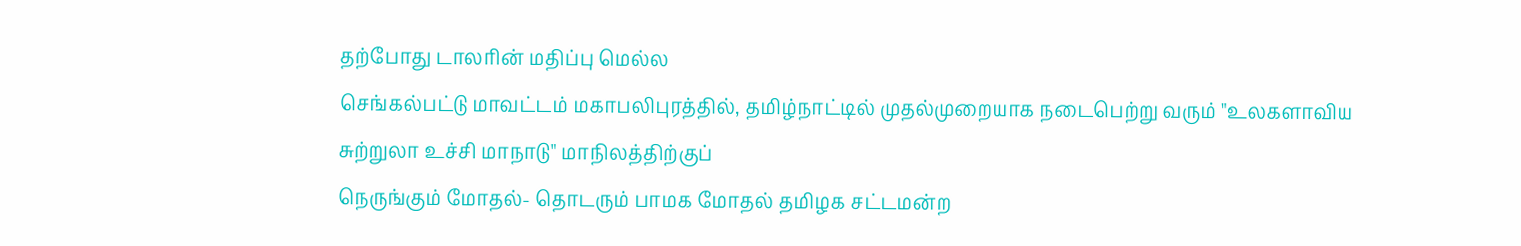தற்போது டாலரின் மதிப்பு மெல்ல
செங்கல்பட்டு மாவட்டம் மகாபலிபுரத்தில், தமிழ்நாட்டில் முதல்முறையாக நடைபெற்று வரும் "உலகளாவிய சுற்றுலா உச்சி மாநாடு" மாநிலத்திற்குப்
நெருங்கும் மோதல்- தொடரும் பாமக மோதல் தமிழக சட்டமன்ற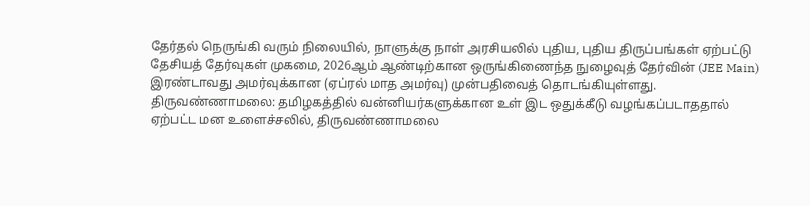தேர்தல் நெருங்கி வரும் நிலையில், நாளுக்கு நாள் அரசியலில் புதிய, புதிய திருப்பங்கள் ஏற்பட்டு
தேசியத் தேர்வுகள் முகமை, 2026ஆம் ஆண்டிற்கான ஒருங்கிணைந்த நுழைவுத் தேர்வின் (JEE Main) இரண்டாவது அமர்வுக்கான (ஏப்ரல் மாத அமர்வு) முன்பதிவைத் தொடங்கியுள்ளது.
திருவண்ணாமலை: தமிழகத்தில் வன்னியர்களுக்கான உள் இட ஒதுக்கீடு வழங்கப்படாததால் ஏற்பட்ட மன உளைச்சலில், திருவண்ணாமலை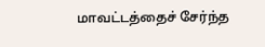மாவட்டத்தைச் சேர்ந்த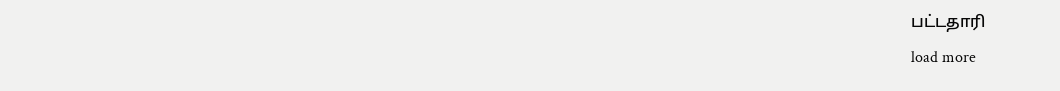பட்டதாரி
load more